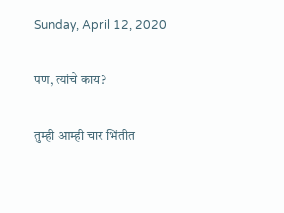Sunday, April 12, 2020

पण, त्यांचे काय?

तुम्ही आम्ही चार भिंतीत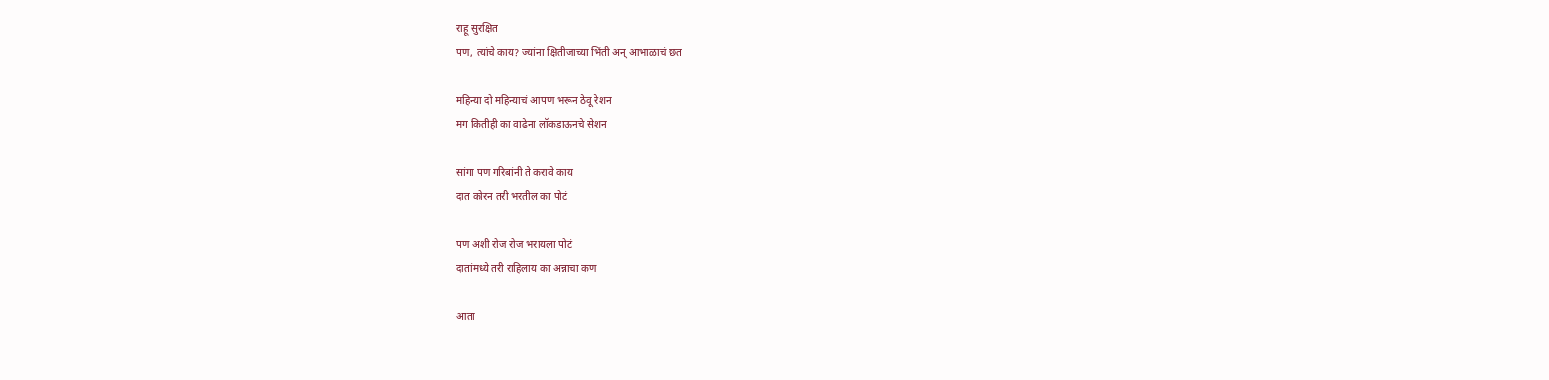राहू सुरक्षित
पण, त्यांचे काय? ज्यांना क्षितीजाच्या भिंती अन् आभाळाचं छत

महिन्या दो महिन्याचं आपण भरून ठेवू रेशन
मग कितीही का वाढेना लॉकडाऊनचे सेशन

सांगा पण गरिबांनी ते करावे काय
दात कोरन तरी भरतील का पोटं

पण अशी रोज रोज भरायला पोटं
दातांमध्ये तरी राहिलाय का अन्नाचा कण

आता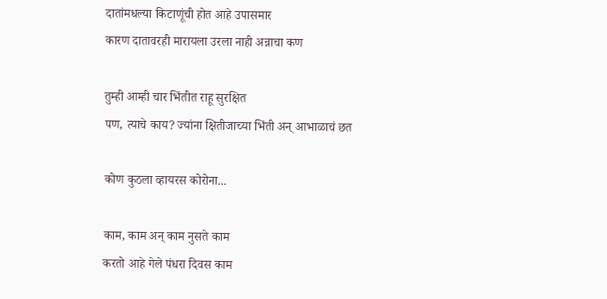दातांमधल्या किटाणूंची होत आहे उपासमार
कारण दातावरही मारायला उरला नाही अन्नाचा कण

तुम्ही आम्ही चार भिंतीत राहू सुरक्षित
पण, त्याचे काय? ज्यांना क्षितीजाच्या भिंती अन् आभाळाचं छत

कोण कुठला व्हायरस कोरोना...

काम, काम अन् काम नुसते काम
करतो आहे गेले पंधरा दिवस काम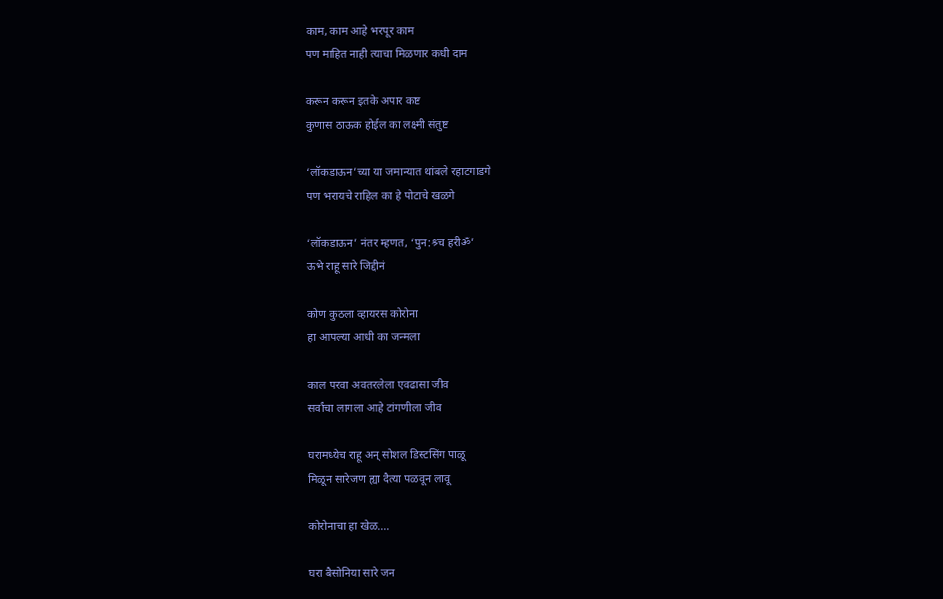काम, काम आहे भरपूर काम
पण माहित नाही त्याचा मिळणार कधी दाम

करून करून इतके अपार कष्ट
कुणास ठाऊक होईल का लक्ष्मी संतुष्ट

‘लॉकडाऊन’च्या या जमान्यात थांबले रहाटगाडगे
पण भरायचे राहिल का हे पोटाचे खळगे

‘लॉकडाऊन’ नंतर म्हणत, ‘पुन:श्र्च हरीॐ’
ऊभे राहू सारे जिद्दीनं

कोण कुठला व्हायरस कोरोना
हा आपल्या आधी का जन्मला

काल परवा अवतरलेला एवढासा जीव
सर्वांचा लागला आहे टांगणीला जीव

घरामध्येच राहू अन् सोशल डिस्टसिंग पाळू
मिळून सारेजण ह्या दैत्या पळवून लावू

कोरोनाचा हा खेळ....

घरा बैसोनिया सारे जन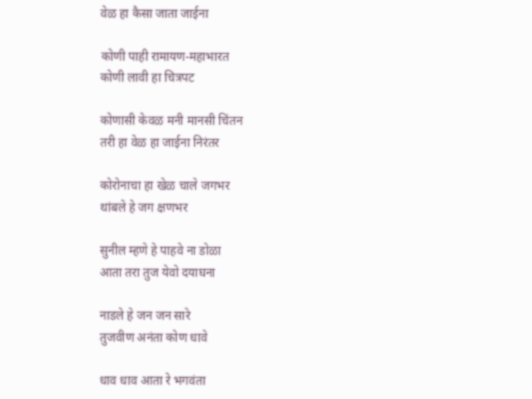वेळ हा कैसा जाता जाईना

कोणी पाही रामायण-महाभारत
कोणी लावी हा चित्रपट

कोणासी केवळ मनी मानसी चिंतन
तरी हा वेळ हा जाईना निरंतर

कोरोनाचा हा खेळ चाले जगभर
थांबले हे जग क्षणभर

सुनील म्हणे हे पाहवे ना डोळा
आता तरा तुज येवो दयाघना

नाडले हे जन जन सारे
तुजवीण अनंता कोण धावे

धाव धाव आता रे भगवंता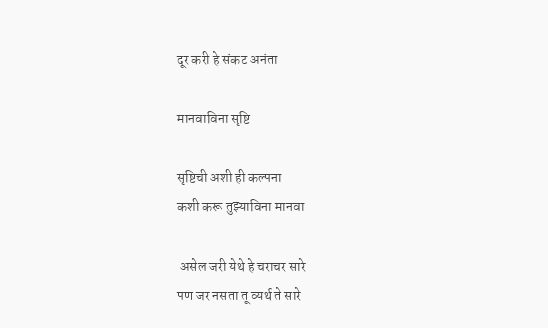दूर करी हे संकट अनंता

मानवाविना सृष्टि

सृष्टिची अशी ही कल्पना
कशी करू तुझ्याविना मानवा

 असेल जरी येथे हे चराचर सारे
पण जर नसता तू व्यर्थ ते सारे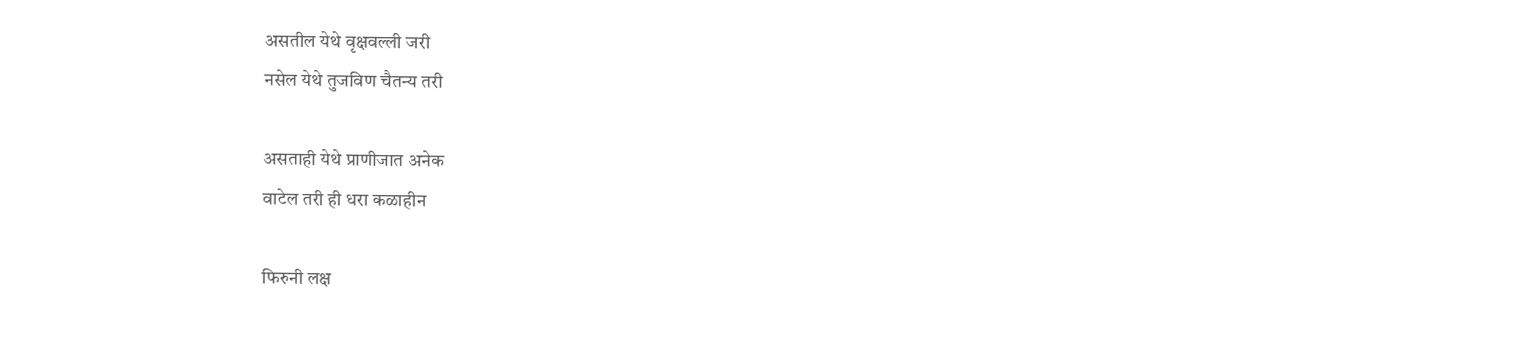असतील येथे वृक्षवल्ली जरी
नसेल येथे तुजविण चैतन्य तरी

असताही येथे प्राणीजात अनेक
वाटेल तरी ही धरा कळाहीन

फिरुनी लक्ष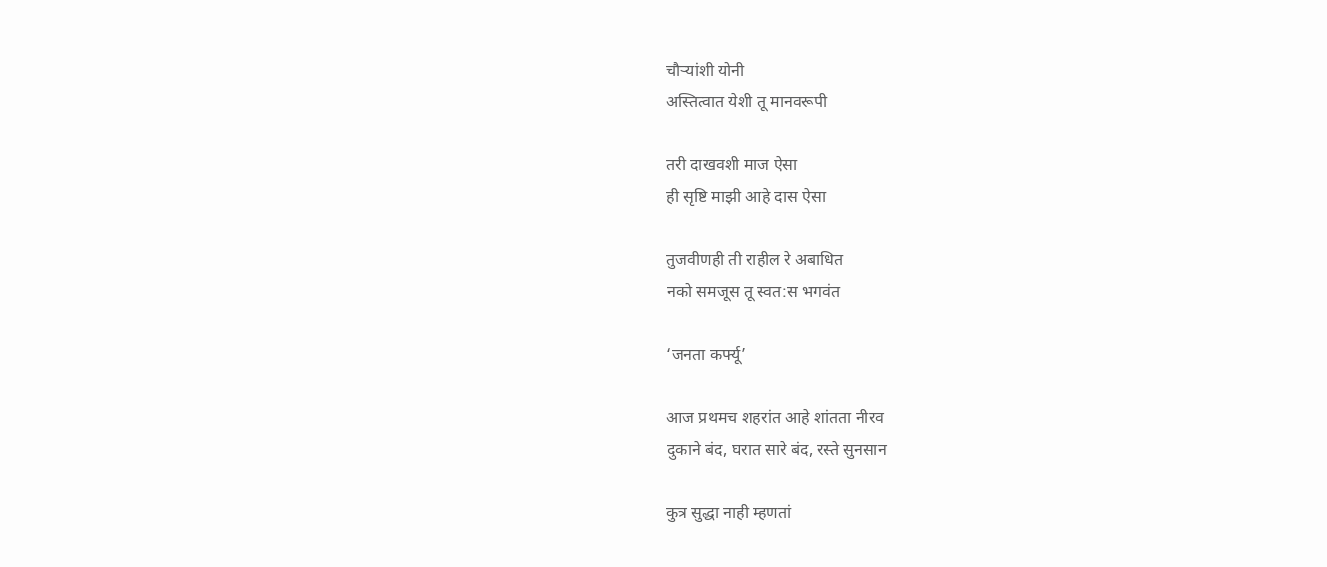चौऱ्यांशी योनी
अस्तित्वात येशी तू मानवरूपी

तरी दाखवशी माज ऐसा
ही सृष्टि माझी आहे दास ऐसा

तुजवीणही ती राहील रे अबाधित
नको समजूस तू स्वत:स भगवंत

‘जनता कर्फ्यू’

आज प्रथमच शहरांत आहे शांतता नीरव
दुकाने बंद, घरात सारे बंद, रस्ते सुनसान

कुत्र सुद्धा नाही म्हणतां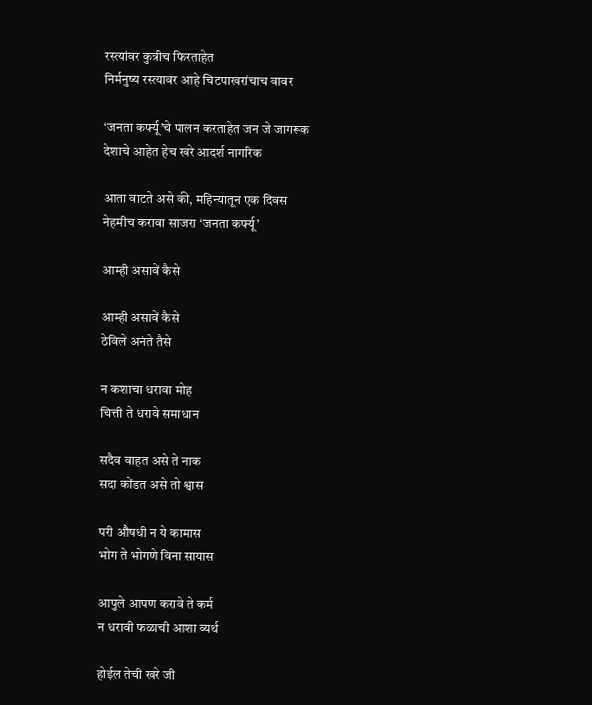रस्त्यांवर कुत्रीच फिरताहेत
निर्मनुष्य रस्त्यावर आहे चिटपाखरांचाच वावर

‘जनता कर्फ्यू’चे पालन करताहेत जन जे जागरूक
देशाचे आहेत हेच खरे आदर्श नागरिक

आता वाटते असे की, महिन्यातून एक दिवस
नेहमीच करावा साजरा ‘जनता कर्फ्यू’

आम्ही असावें कैसे

आम्ही असावें कैसे
ठेविले अनंते तैसे

न कशाचा धरावा मोह
चित्ती ते धरावे समाधान

सदैव वाहत असे ते नाक
सदा कोंडत असे तो श्वास

परी औषधी न ये कामास
भोग ते भोगणे विना सायास

आपुले आपण करावे ते कर्म
न धरावी फळाची आशा व्यर्थ

होईल तेची खरे जी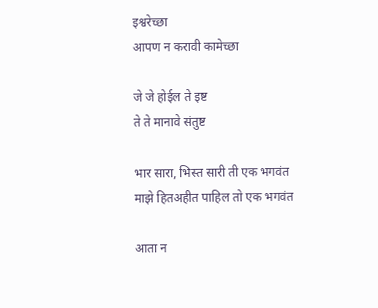इश्वरेच्छा
आपण न करावी कामेच्छा

जे जे होईल ते इष्ट
ते ते मानावे संतुष्ट

भार सारा, भिस्त सारी ती एक भगवंत
माझे हितअहीत पाहिल तो एक भगवंत

आता न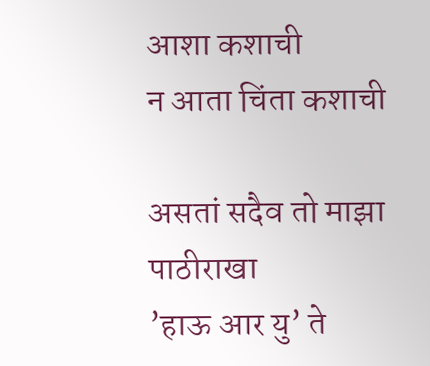आशा कशाची
न आता चिंता कशाची

असतां सदैव तो माझा पाठीराखा
’हाऊ आर यु’ ते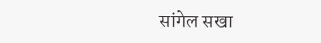सांगेल सखा